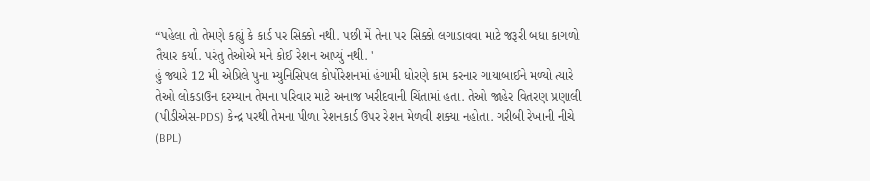“પહેલા તો તેમણે કહ્યું કે કાર્ડ પર સિક્કો નથી. પછી મેં તેના પર સિક્કો લગાડાવવા માટે જરૂરી બધા કાગળો તૈયાર કર્યા. પરંતુ તેઓએ મને કોઈ રેશન આપ્યું નથી. '
હું જ્યારે 12 મી એપ્રિલે પુના મ્યુનિસિપલ કોર્પોરેશનમાં હંગામી ધોરણે કામ કરનાર ગાયાબાઈને મળ્યો ત્યારે તેઓ લોકડાઉન દરમ્યાન તેમના પરિવાર માટે અનાજ ખરીદવાની ચિંતામાં હતા. તેઓ જાહેર વિતરણ પ્રણાલી (પીડીએસ-PDS) કેન્દ્ર પરથી તેમના પીળા રેશનકાર્ડ ઉપર રેશન મેળવી શક્યા નહોતા. ગરીબી રેખાની નીચે (BPL)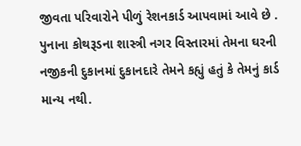જીવતા પરિવારોને પીળું રેશનકાર્ડ આપવામાં આવે છે . પુનાના કોથરૂડના શાસ્ત્રી નગર વિસ્તારમાં તેમના ઘરની નજીકની દુકાનમાં દુકાનદારે તેમને કહ્યું હતું કે તેમનું કાર્ડ માન્ય નથી.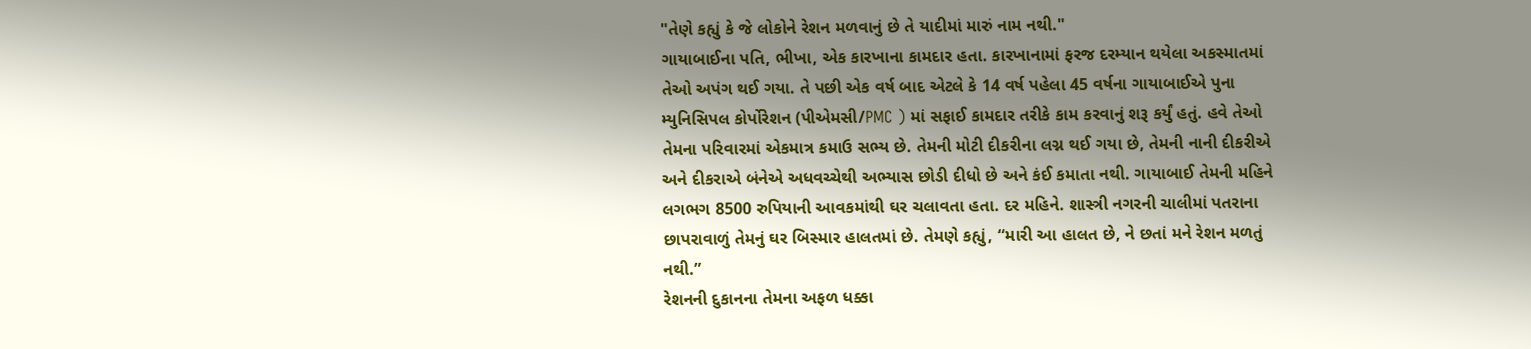"તેણે કહ્યું કે જે લોકોને રેશન મળવાનું છે તે યાદીમાં મારું નામ નથી."
ગાયાબાઈના પતિ, ભીખા, એક કારખાના કામદાર હતા. કારખાનામાં ફરજ દરમ્યાન થયેલા અકસ્માતમાં તેઓ અપંગ થઈ ગયા. તે પછી એક વર્ષ બાદ એટલે કે 14 વર્ષ પહેલા 45 વર્ષના ગાયાબાઈએ પુના મ્યુનિસિપલ કોર્પોરેશન (પીએમસી/PMC ) માં સફાઈ કામદાર તરીકે કામ કરવાનું શરૂ કર્યું હતું. હવે તેઓ તેમના પરિવારમાં એકમાત્ર કમાઉ સભ્ય છે. તેમની મોટી દીકરીના લગ્ન થઈ ગયા છે, તેમની નાની દીકરીએ અને દીકરાએ બંનેએ અધવચ્ચેથી અભ્યાસ છોડી દીધો છે અને કંઈ કમાતા નથી. ગાયાબાઈ તેમની મહિને લગભગ 8500 રુપિયાની આવકમાંથી ઘર ચલાવતા હતા. દર મહિને. શાસ્ત્રી નગરની ચાલીમાં પતરાના છાપરાવાળું તેમનું ઘર બિસ્માર હાલતમાં છે. તેમણે કહ્યું, “મારી આ હાલત છે, ને છતાં મને રેશન મળતું નથી.”
રેશનની દુકાનના તેમના અફળ ધક્કા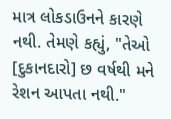માત્ર લોકડાઉનને કારણે નથી. તેમણે કહ્યું, "તેઓ [દુકાનદારો] છ વર્ષથી મને રેશન આપતા નથી."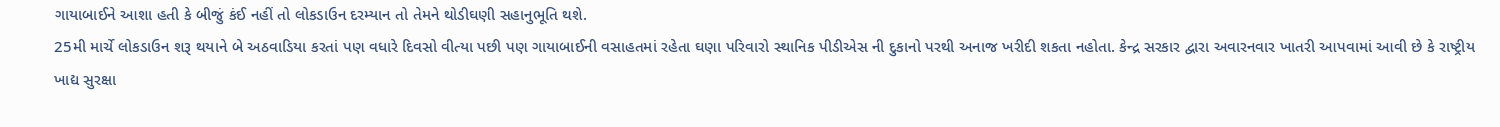ગાયાબાઈને આશા હતી કે બીજું કંઈ નહીં તો લોકડાઉન દરમ્યાન તો તેમને થોડીઘણી સહાનુભૂતિ થશે.
25મી માર્ચે લોકડાઉન શરૂ થયાને બે અઠવાડિયા કરતાં પણ વધારે દિવસો વીત્યા પછી પણ ગાયાબાઈની વસાહતમાં રહેતા ઘણા પરિવારો સ્થાનિક પીડીએસ ની દુકાનો પરથી અનાજ ખરીદી શકતા નહોતા. કેન્દ્ર સરકાર દ્વારા અવારનવાર ખાતરી આપવામાં આવી છે કે રાષ્ટ્રીય ખાદ્ય સુરક્ષા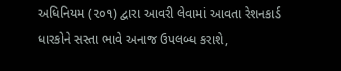અધિનિયમ (૨૦૧) દ્વારા આવરી લેવામાં આવતા રેશનકાર્ડ ધારકોને સસ્તા ભાવે અનાજ ઉપલબ્ધ કરાશે,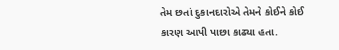તેમ છતાં દુકાનદારોએ તેમને કોઈને કોઈ કારણ આપી પાછા કાઢ્યા હતા.